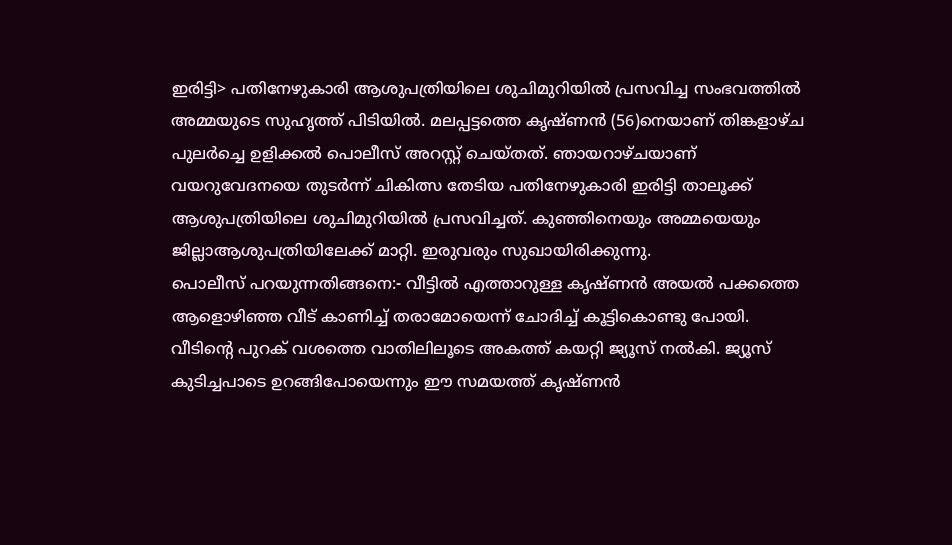ഇരിട്ടി> പതിനേഴുകാരി ആശുപത്രിയിലെ ശുചിമുറിയിൽ പ്രസവിച്ച സംഭവത്തിൽ അമ്മയുടെ സുഹൃത്ത് പിടിയിൽ. മലപ്പട്ടത്തെ കൃഷ്ണൻ (56)നെയാണ് തിങ്കളാഴ്ച പുലർച്ചെ ഉളിക്കൽ പൊലീസ് അറസ്റ്റ് ചെയ്തത്. ഞായറാഴ്ചയാണ് വയറുവേദനയെ തുടർന്ന് ചികിത്സ തേടിയ പതിനേഴുകാരി ഇരിട്ടി താലൂക്ക് ആശുപത്രിയിലെ ശുചിമുറിയിൽ പ്രസവിച്ചത്. കുഞ്ഞിനെയും അമ്മയെയും ജില്ലാആശുപത്രിയിലേക്ക് മാറ്റി. ഇരുവരും സുഖായിരിക്കുന്നു.
പൊലീസ് പറയുന്നതിങ്ങനെ:- വീട്ടിൽ എത്താറുള്ള കൃഷ്ണൻ അയൽ പക്കത്തെ ആളൊഴിഞ്ഞ വീട് കാണിച്ച് തരാമോയെന്ന് ചോദിച്ച് കൂട്ടികൊണ്ടു പോയി. വീടിന്റെ പുറക് വശത്തെ വാതിലിലൂടെ അകത്ത് കയറ്റി ജ്യൂസ് നൽകി. ജ്യൂസ് കുടിച്ചപാടെ ഉറങ്ങിപോയെന്നും ഈ സമയത്ത് കൃഷ്ണൻ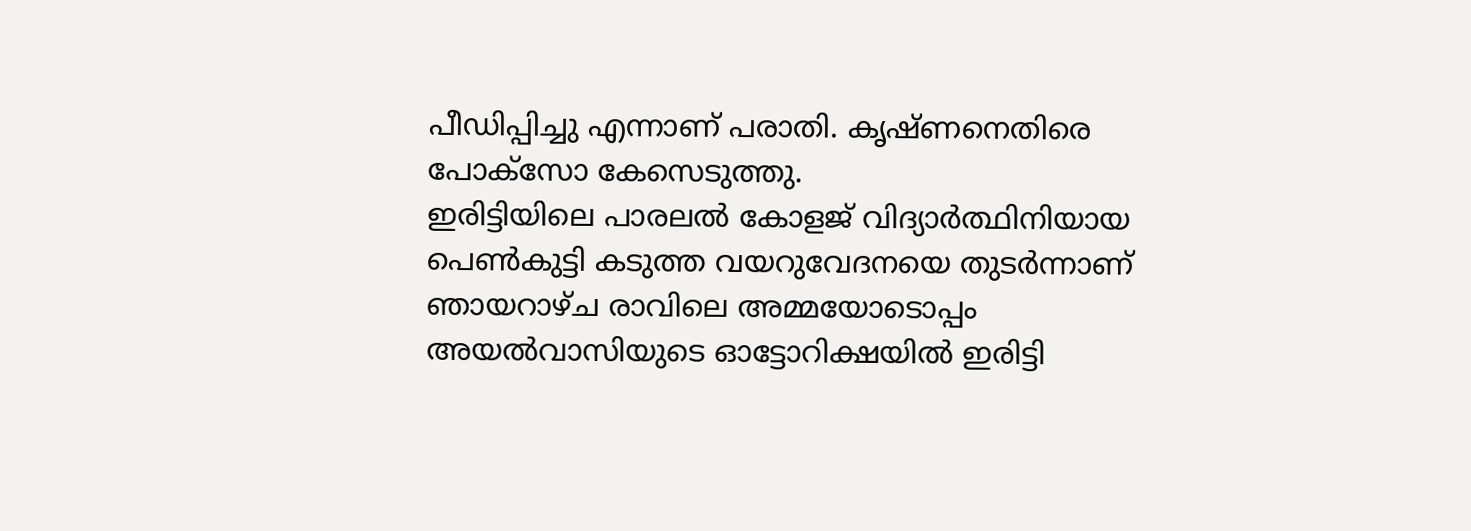പീഡിപ്പിച്ചു എന്നാണ് പരാതി. കൃഷ്ണനെതിരെ പോക്സോ കേസെടുത്തു.
ഇരിട്ടിയിലെ പാരലൽ കോളജ് വിദ്യാർത്ഥിനിയായ പെൺകുട്ടി കടുത്ത വയറുവേദനയെ തുടർന്നാണ് ഞായറാഴ്ച രാവിലെ അമ്മയോടൊപ്പം അയൽവാസിയുടെ ഓട്ടോറിക്ഷയിൽ ഇരിട്ടി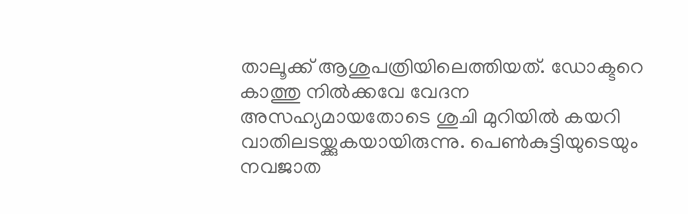താലൂക്ക് ആശുപത്രിയിലെത്തിയത്. ഡോക്ടറെ കാത്തു നിൽക്കവേ വേദന അസഹ്യമായതോടെ ശുചി മുറിയിൽ കയറി വാതിലടയ്ക്കുകയായിരുന്നു. പെൺകുട്ടിയുടെയും നവജാത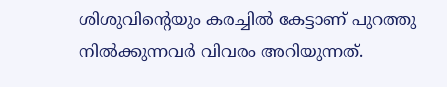ശിശുവിന്റെയും കരച്ചിൽ കേട്ടാണ് പുറത്തു നിൽക്കുന്നവർ വിവരം അറിയുന്നത്.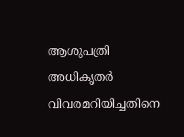ആശുപത്രി അധികൃതർ വിവരമറിയിച്ചതിനെ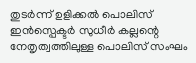തുടർന്ന് ഉളിക്കൽ പൊലിസ് ഇൻസ്പെക്ടർ സുധീർ കല്ലന്റെ നേതൃത്വത്തിലുള്ള പൊലിസ് സംഘം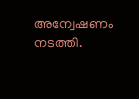അന്വേഷണം നടത്തി.